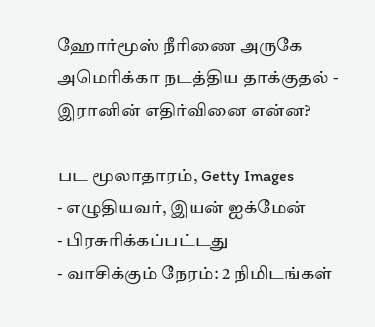ஹோர்மூஸ் நீரிணை அருகே அமெரிக்கா நடத்திய தாக்குதல் - இரானின் எதிர்வினை என்ன?

பட மூலாதாரம், Getty Images
- எழுதியவர், இயன் ஐக்மேன்
- பிரசுரிக்கப்பட்டது
- வாசிக்கும் நேரம்: 2 நிமிடங்கள்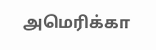அமெரிக்கா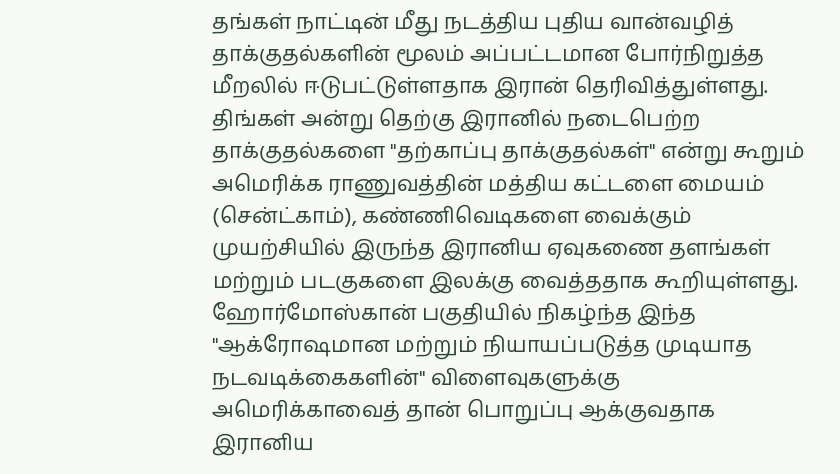தங்கள் நாட்டின் மீது நடத்திய புதிய வான்வழித் தாக்குதல்களின் மூலம் அப்பட்டமான போர்நிறுத்த மீறலில் ஈடுபட்டுள்ளதாக இரான் தெரிவித்துள்ளது.
திங்கள் அன்று தெற்கு இரானில் நடைபெற்ற தாக்குதல்களை "தற்காப்பு தாக்குதல்கள்" என்று கூறும் அமெரிக்க ராணுவத்தின் மத்திய கட்டளை மையம் (சென்ட்காம்), கண்ணிவெடிகளை வைக்கும் முயற்சியில் இருந்த இரானிய ஏவுகணை தளங்கள் மற்றும் படகுகளை இலக்கு வைத்ததாக கூறியுள்ளது.
ஹோர்மோஸ்கான் பகுதியில் நிகழ்ந்த இந்த "ஆக்ரோஷமான மற்றும் நியாயப்படுத்த முடியாத நடவடிக்கைகளின்" விளைவுகளுக்கு அமெரிக்காவைத் தான் பொறுப்பு ஆக்குவதாக இரானிய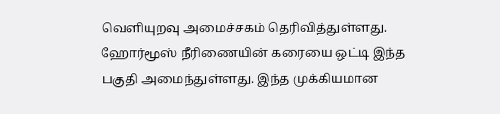வெளியுறவு அமைச்சகம் தெரிவித்துள்ளது.
ஹோர்மூஸ் நீரிணையின் கரையை ஒட்டி இந்த பகுதி அமைந்துள்ளது. இந்த முக்கியமான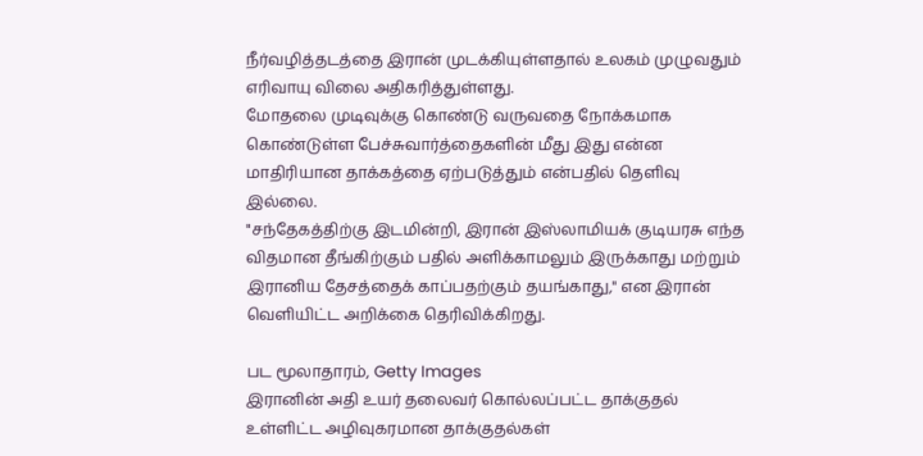நீர்வழித்தடத்தை இரான் முடக்கியுள்ளதால் உலகம் முழுவதும் எரிவாயு விலை அதிகரித்துள்ளது.
மோதலை முடிவுக்கு கொண்டு வருவதை நோக்கமாக கொண்டுள்ள பேச்சுவார்த்தைகளின் மீது இது என்ன மாதிரியான தாக்கத்தை ஏற்படுத்தும் என்பதில் தெளிவு இல்லை.
"சந்தேகத்திற்கு இடமின்றி, இரான் இஸ்லாமியக் குடியரசு எந்த விதமான தீங்கிற்கும் பதில் அளிக்காமலும் இருக்காது மற்றும் இரானிய தேசத்தைக் காப்பதற்கும் தயங்காது," என இரான் வெளியிட்ட அறிக்கை தெரிவிக்கிறது.

பட மூலாதாரம், Getty Images
இரானின் அதி உயர் தலைவர் கொல்லப்பட்ட தாக்குதல் உள்ளிட்ட அழிவுகரமான தாக்குதல்கள்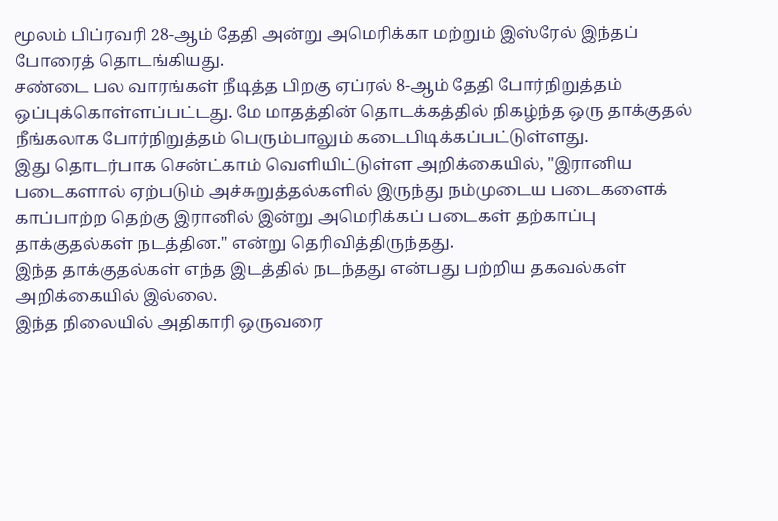மூலம் பிப்ரவரி 28-ஆம் தேதி அன்று அமெரிக்கா மற்றும் இஸ்ரேல் இந்தப் போரைத் தொடங்கியது.
சண்டை பல வாரங்கள் நீடித்த பிறகு ஏப்ரல் 8-ஆம் தேதி போர்நிறுத்தம் ஒப்புக்கொள்ளப்பட்டது. மே மாதத்தின் தொடக்கத்தில் நிகழ்ந்த ஒரு தாக்குதல் நீங்கலாக போர்நிறுத்தம் பெரும்பாலும் கடைபிடிக்கப்பட்டுள்ளது.
இது தொடர்பாக சென்ட்காம் வெளியிட்டுள்ள அறிக்கையில், "இரானிய படைகளால் ஏற்படும் அச்சுறுத்தல்களில் இருந்து நம்முடைய படைகளைக் காப்பாற்ற தெற்கு இரானில் இன்று அமெரிக்கப் படைகள் தற்காப்பு தாக்குதல்கள் நடத்தின." என்று தெரிவித்திருந்தது.
இந்த தாக்குதல்கள் எந்த இடத்தில் நடந்தது என்பது பற்றிய தகவல்கள் அறிக்கையில் இல்லை.
இந்த நிலையில் அதிகாரி ஒருவரை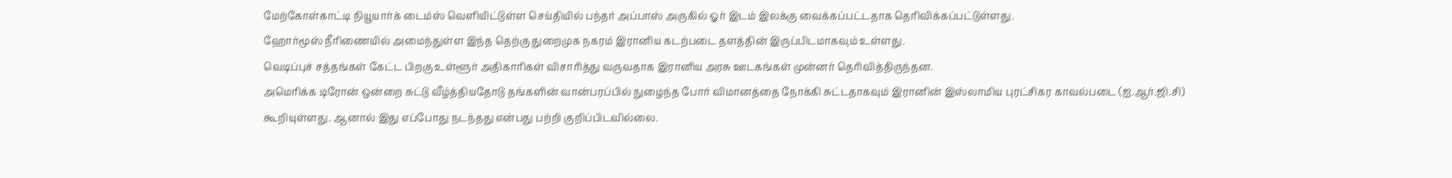மேற்கோள்காட்டி நியூயார்க் டைம்ஸ் வெளியிட்டுள்ள செய்தியில் பந்தர் அப்பாஸ் அருகில் ஓர் இடம் இலக்கு வைக்கப்பட்டதாக தெரிவிக்கப்பட்டுள்ளது.
ஹோர்மூஸ் நீரிணையில் அமைந்துள்ள இந்த தெற்கு துறைமுக நகரம் இரானிய கடற்படை தளத்தின் இருப்பிடமாகவும் உள்ளது.
வெடிப்புச் சத்தங்கள் கேட்ட பிறகு உள்ளூர் அதிகாரிகள் விசாரித்து வருவதாக இரானிய அரசு ஊடகங்கள் முன்னர் தெரிவித்திருந்தன.
அமெரிக்க டிரோன் ஒன்றை சுட்டு வீழ்த்தியதோடு தங்களின் வான்பரப்பில் நுழைந்த போர் விமானத்தை நோக்கி சுட்டதாகவும் இரானின் இஸ்லாமிய புரட்சிகர காவல்படை (ஐ.ஆர்.ஜி.சி) கூறியுள்ளது. ஆனால் இது எப்போது நடந்தது என்பது பற்றி குறிப்பிடவில்லை.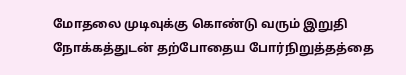மோதலை முடிவுக்கு கொண்டு வரும் இறுதி நோக்கத்துடன் தற்போதைய போர்நிறுத்தத்தை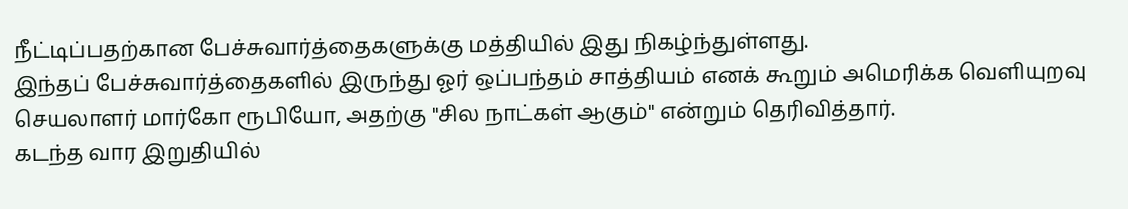நீட்டிப்பதற்கான பேச்சுவார்த்தைகளுக்கு மத்தியில் இது நிகழ்ந்துள்ளது.
இந்தப் பேச்சுவார்த்தைகளில் இருந்து ஓர் ஒப்பந்தம் சாத்தியம் எனக் கூறும் அமெரிக்க வெளியுறவு செயலாளர் மார்கோ ரூபியோ, அதற்கு "சில நாட்கள் ஆகும்" என்றும் தெரிவித்தார்.
கடந்த வார இறுதியில்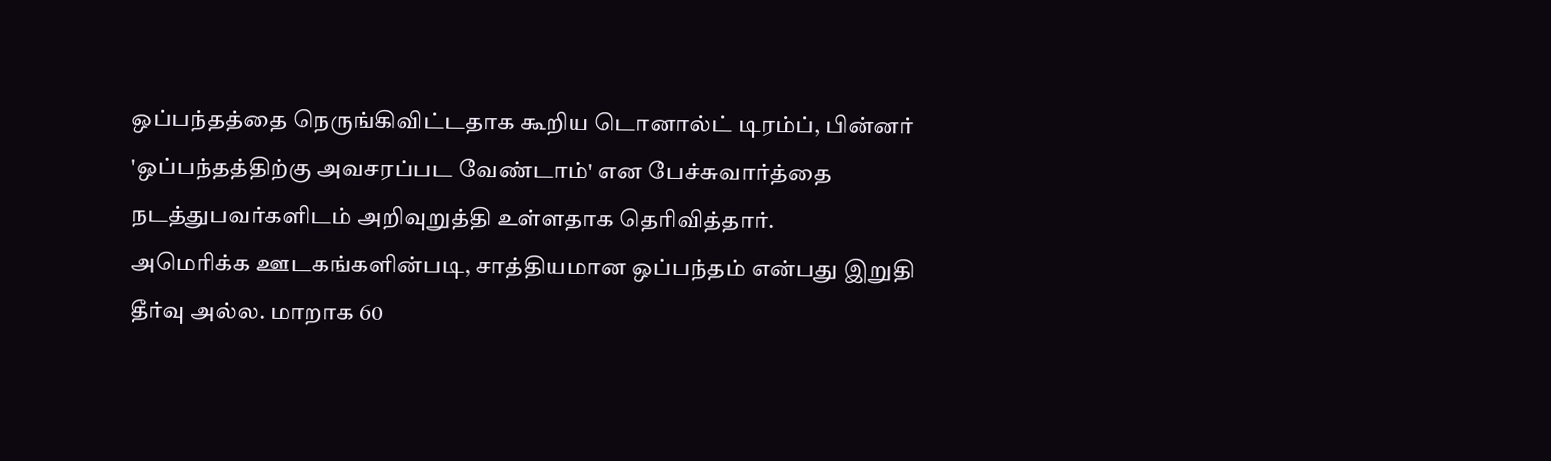ஒப்பந்தத்தை நெருங்கிவிட்டதாக கூறிய டொனால்ட் டிரம்ப், பின்னர் 'ஒப்பந்தத்திற்கு அவசரப்பட வேண்டாம்' என பேச்சுவார்த்தை நடத்துபவர்களிடம் அறிவுறுத்தி உள்ளதாக தெரிவித்தார்.
அமெரிக்க ஊடகங்களின்படி, சாத்தியமான ஒப்பந்தம் என்பது இறுதி தீர்வு அல்ல. மாறாக 60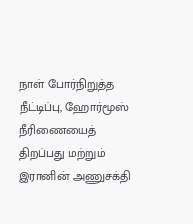நாள் போர்நிறுத்த நீட்டிப்பு, ஹோர்மூஸ் நீரிணையைத் திறப்பது மற்றும் இரானின் அணுசக்தி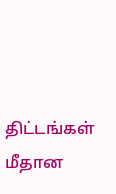திட்டங்கள் மீதான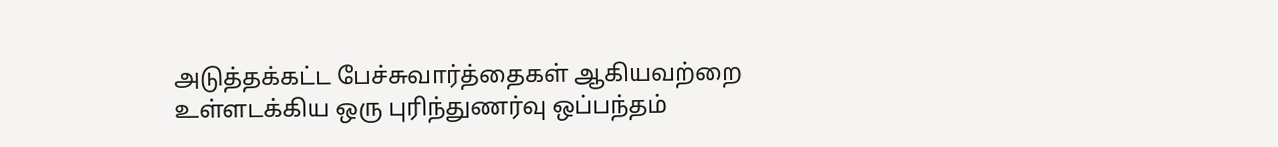அடுத்தக்கட்ட பேச்சுவார்த்தைகள் ஆகியவற்றை உள்ளடக்கிய ஒரு புரிந்துணர்வு ஒப்பந்தம்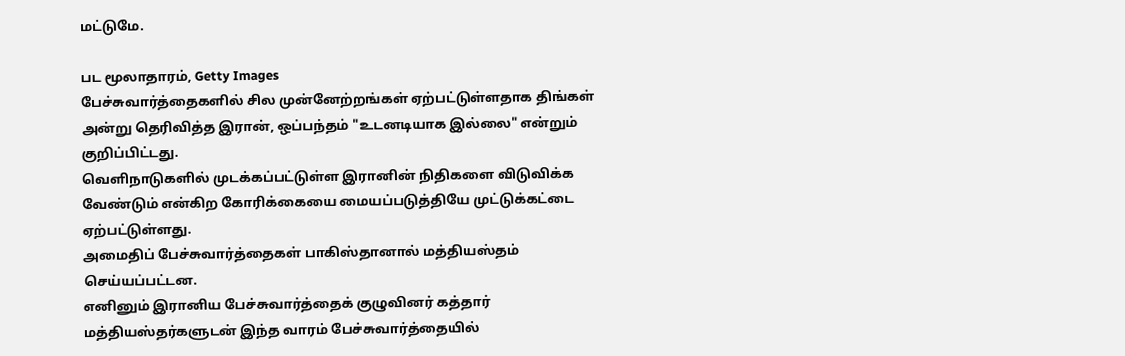மட்டுமே.

பட மூலாதாரம், Getty Images
பேச்சுவார்த்தைகளில் சில முன்னேற்றங்கள் ஏற்பட்டுள்ளதாக திங்கள் அன்று தெரிவித்த இரான், ஒப்பந்தம் "உடனடியாக இல்லை" என்றும் குறிப்பிட்டது.
வெளிநாடுகளில் முடக்கப்பட்டுள்ள இரானின் நிதிகளை விடுவிக்க வேண்டும் என்கிற கோரிக்கையை மையப்படுத்தியே முட்டுக்கட்டை ஏற்பட்டுள்ளது.
அமைதிப் பேச்சுவார்த்தைகள் பாகிஸ்தானால் மத்தியஸ்தம் செய்யப்பட்டன.
எனினும் இரானிய பேச்சுவார்த்தைக் குழுவினர் கத்தார் மத்தியஸ்தர்களுடன் இந்த வாரம் பேச்சுவார்த்தையில்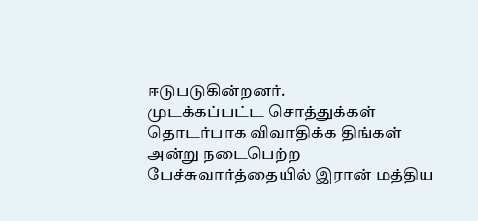ஈடுபடுகின்றனர்.
முடக்கப்பட்ட சொத்துக்கள் தொடர்பாக விவாதிக்க திங்கள் அன்று நடைபெற்ற பேச்சுவார்த்தையில் இரான் மத்திய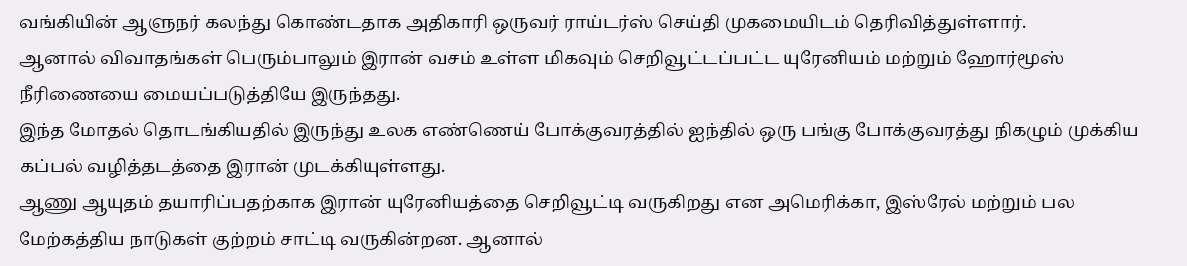வங்கியின் ஆளுநர் கலந்து கொண்டதாக அதிகாரி ஒருவர் ராய்டர்ஸ் செய்தி முகமையிடம் தெரிவித்துள்ளார்.
ஆனால் விவாதங்கள் பெரும்பாலும் இரான் வசம் உள்ள மிகவும் செறிவூட்டப்பட்ட யுரேனியம் மற்றும் ஹோர்மூஸ் நீரிணையை மையப்படுத்தியே இருந்தது.
இந்த மோதல் தொடங்கியதில் இருந்து உலக எண்ணெய் போக்குவரத்தில் ஐந்தில் ஒரு பங்கு போக்குவரத்து நிகழும் முக்கிய கப்பல் வழித்தடத்தை இரான் முடக்கியுள்ளது.
ஆணு ஆயுதம் தயாரிப்பதற்காக இரான் யுரேனியத்தை செறிவூட்டி வருகிறது என அமெரிக்கா, இஸ்ரேல் மற்றும் பல மேற்கத்திய நாடுகள் குற்றம் சாட்டி வருகின்றன. ஆனால்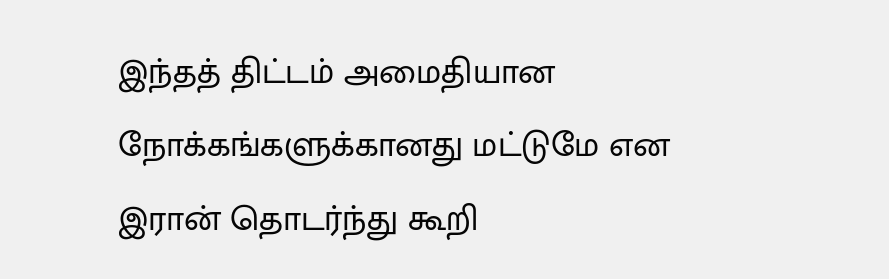இந்தத் திட்டம் அமைதியான நோக்கங்களுக்கானது மட்டுமே என இரான் தொடர்ந்து கூறி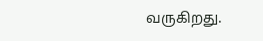வருகிறது.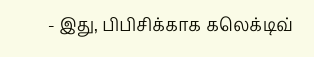- இது, பிபிசிக்காக கலெக்டிவ்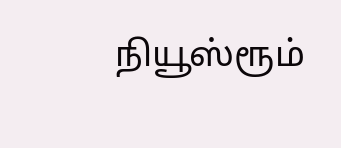நியூஸ்ரூம்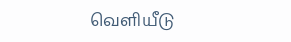வெளியீடு